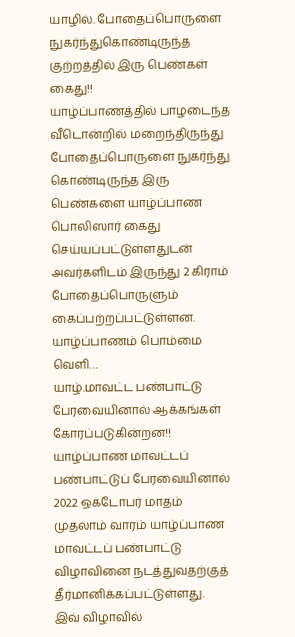யாழில். போதைப்பொருளை நுகர்ந்துகொண்டிருந்த குற்றத்தில் இரு பெண்கள் கைது!!
யாழ்ப்பாணத்தில் பாழடைந்த வீடொன்றில் மறைந்திருந்து போதைப்பொருளை நுகர்ந்து கொண்டிருந்த இரு பெண்களை யாழ்ப்பாண பொலிஸார் கைது செய்யப்பட்டுள்ளதுடன் அவர்களிடம் இருந்து 2 கிராம் போதைப்பொருளும் கைப்பற்றப்பட்டுள்ளன.
யாழ்ப்பாணம் பொம்மை வெளி…
யாழ்.மாவட்ட பண்பாட்டு பேரவையினால் ஆக்கங்கள் கோரப்படுகின்றன!!
யாழ்ப்பாண மாவட்டப் பண்பாட்டுப் பேரவையினால் 2022 ஒக்டோபர் மாதம் முதலாம் வாரம் யாழ்ப்பாண மாவட்டப் பண்பாட்டு விழாவினை நடத்துவதற்குத் தீர்மானிக்கப்பட்டுள்ளது.
இவ் விழாவில்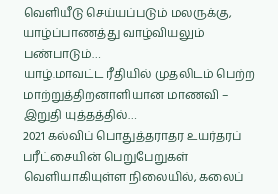வெளியீடு செய்யப்படும் மலருக்கு, யாழ்ப்பாணத்து வாழ்வியலும் பண்பாடும்…
யாழ்.மாவட்ட ரீதியில் முதலிடம் பெற்ற மாற்றுத்திறனாளியான மாணவி – இறுதி யுத்தத்தில்…
2021 கல்விப் பொதுத்தராதர உயர்தரப் பரீட்சையின் பெறுபேறுகள் வெளியாகியுள்ள நிலையில், கலைப்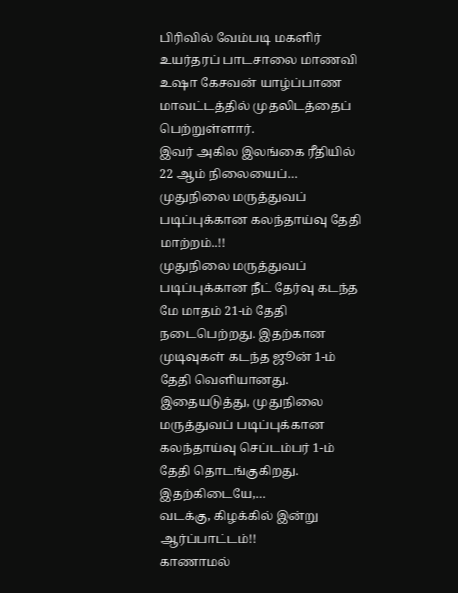பிரிவில் வேம்படி மகளிர் உயர்தரப் பாடசாலை மாணவி உஷா கேசவன் யாழ்ப்பாண மாவட்டத்தில் முதலிடத்தைப் பெற்றுள்ளார்.
இவர் அகில இலங்கை ரீதியில் 22 ஆம் நிலையைப்…
முதுநிலை மருத்துவப் படிப்புக்கான கலந்தாய்வு தேதி மாற்றம்..!!
முதுநிலை மருத்துவப் படிப்புக்கான நீட் தேர்வு கடந்த மே மாதம் 21-ம் தேதி நடைபெற்றது. இதற்கான முடிவுகள் கடந்த ஜூன் 1-ம் தேதி வெளியானது. இதையடுத்து, முதுநிலை மருத்துவப் படிப்புக்கான கலந்தாய்வு செப்டம்பர் 1-ம் தேதி தொடங்குகிறது. இதற்கிடையே,…
வடக்கு, கிழக்கில் இன்று ஆர்ப்பாட்டம்!!
காணாமல்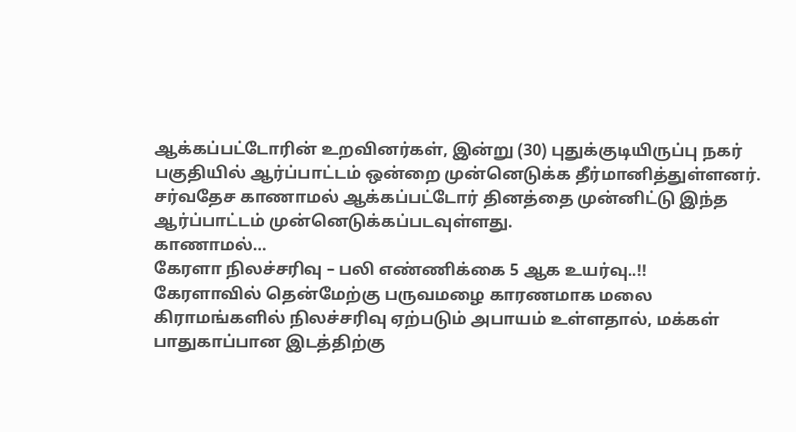ஆக்கப்பட்டோரின் உறவினர்கள், இன்று (30) புதுக்குடியிருப்பு நகர் பகுதியில் ஆர்ப்பாட்டம் ஒன்றை முன்னெடுக்க தீர்மானித்துள்ளனர்.
சர்வதேச காணாமல் ஆக்கப்பட்டோர் தினத்தை முன்னிட்டு இந்த ஆர்ப்பாட்டம் முன்னெடுக்கப்படவுள்ளது.
காணாமல்…
கேரளா நிலச்சரிவு – பலி எண்ணிக்கை 5 ஆக உயர்வு..!!
கேரளாவில் தென்மேற்கு பருவமழை காரணமாக மலை கிராமங்களில் நிலச்சரிவு ஏற்படும் அபாயம் உள்ளதால், மக்கள் பாதுகாப்பான இடத்திற்கு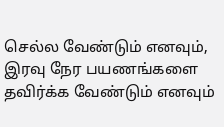செல்ல வேண்டும் எனவும், இரவு நேர பயணங்களை தவிர்க்க வேண்டும் எனவும்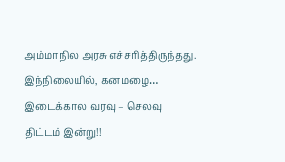அம்மாநில அரசு எச்சரித்திருந்தது. இந்நிலையில், கனமழை…
இடைக்கால வரவு – செலவு திட்டம் இன்று!!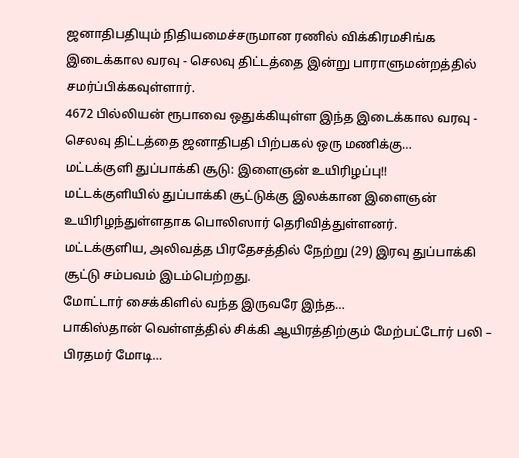ஜனாதிபதியும் நிதியமைச்சருமான ரணில் விக்கிரமசிங்க இடைக்கால வரவு - செலவு திட்டத்தை இன்று பாராளுமன்றத்தில் சமர்ப்பிக்கவுள்ளார்.
4672 பில்லியன் ரூபாவை ஒதுக்கியுள்ள இந்த இடைக்கால வரவு - செலவு திட்டத்தை ஜனாதிபதி பிற்பகல் ஒரு மணிக்கு…
மட்டக்குளி துப்பாக்கி சூடு: இளைஞன் உயிரிழப்பு!!
மட்டக்குளியில் துப்பாக்கி சூட்டுக்கு இலக்கான இளைஞன் உயிரிழந்துள்ளதாக பொலிஸார் தெரிவித்துள்ளனர்.
மட்டக்குளிய, அலிவத்த பிரதேசத்தில் நேற்று (29) இரவு துப்பாக்கி சூட்டு சம்பவம் இடம்பெற்றது.
மோட்டார் சைக்கிளில் வந்த இருவரே இந்த…
பாகிஸ்தான் வெள்ளத்தில் சிக்கி ஆயிரத்திற்கும் மேற்பட்டோர் பலி – பிரதமர் மோடி…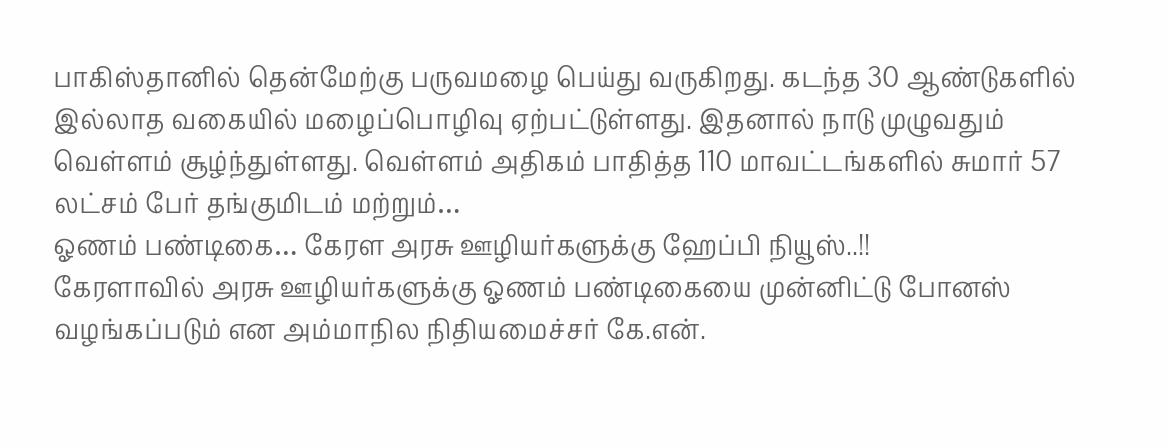பாகிஸ்தானில் தென்மேற்கு பருவமழை பெய்து வருகிறது. கடந்த 30 ஆண்டுகளில் இல்லாத வகையில் மழைப்பொழிவு ஏற்பட்டுள்ளது. இதனால் நாடு முழுவதும் வெள்ளம் சூழ்ந்துள்ளது. வெள்ளம் அதிகம் பாதித்த 110 மாவட்டங்களில் சுமார் 57 லட்சம் பேர் தங்குமிடம் மற்றும்…
ஓணம் பண்டிகை… கேரள அரசு ஊழியர்களுக்கு ஹேப்பி நியூஸ்..!!
கேரளாவில் அரசு ஊழியர்களுக்கு ஓணம் பண்டிகையை முன்னிட்டு போனஸ் வழங்கப்படும் என அம்மாநில நிதியமைச்சர் கே.என்.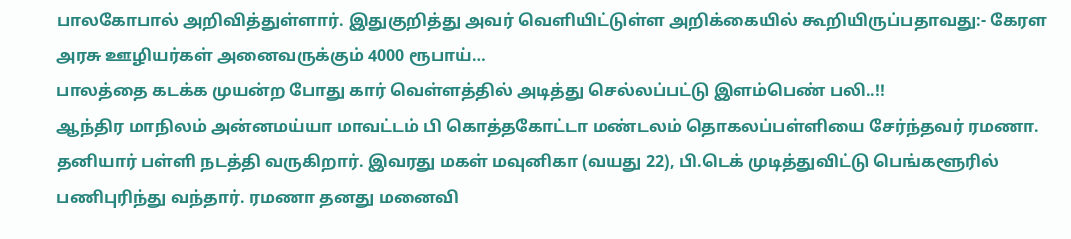பாலகோபால் அறிவித்துள்ளார். இதுகுறித்து அவர் வெளியிட்டுள்ள அறிக்கையில் கூறியிருப்பதாவது:- கேரள அரசு ஊழியர்கள் அனைவருக்கும் 4000 ரூபாய்…
பாலத்தை கடக்க முயன்ற போது கார் வெள்ளத்தில் அடித்து செல்லப்பட்டு இளம்பெண் பலி..!!
ஆந்திர மாநிலம் அன்னமய்யா மாவட்டம் பி கொத்தகோட்டா மண்டலம் தொகலப்பள்ளியை சேர்ந்தவர் ரமணா. தனியார் பள்ளி நடத்தி வருகிறார். இவரது மகள் மவுனிகா (வயது 22), பி.டெக் முடித்துவிட்டு பெங்களூரில் பணிபுரிந்து வந்தார். ரமணா தனது மனைவி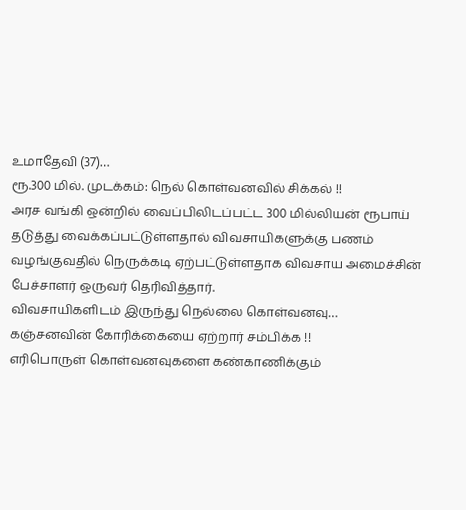உமாதேவி (37)…
ரூ.300 மில். முடக்கம்: நெல் கொள்வனவில் சிக்கல் !!
அரச வங்கி ஒன்றில் வைப்பிலிடப்பட்ட 300 மில்லியன் ரூபாய் தடுத்து வைக்கப்பட்டுள்ளதால் விவசாயிகளுக்கு பணம் வழங்குவதில் நெருக்கடி ஏற்பட்டுள்ளதாக விவசாய அமைச்சின் பேச்சாளர் ஒருவர் தெரிவித்தார்.
விவசாயிகளிடம் இருந்து நெல்லை கொள்வனவு…
கஞ்சனவின் கோரிக்கையை ஏற்றார் சம்பிக்க !!
எரிபொருள் கொள்வனவுகளை கண்காணிக்கும்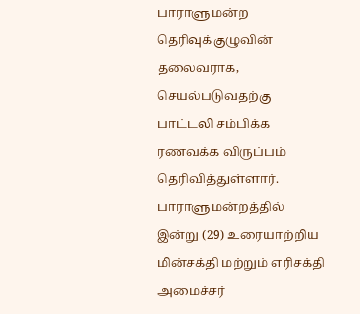பாராளுமன்ற தெரிவுக்குழுவின் தலைவராக, செயல்படுவதற்கு பாட்டலி சம்பிக்க ரணவக்க விருப்பம் தெரிவித்துள்ளார்.
பாராளுமன்றத்தில் இன்று (29) உரையாற்றிய மின்சக்தி மற்றும் எரிசக்தி அமைச்சர்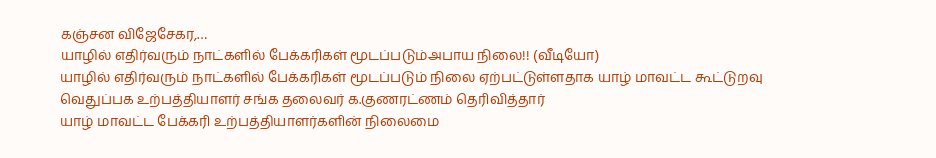கஞ்சன விஜேசேகர,…
யாழில் எதிர்வரும் நாட்களில் பேக்கரிகள் மூடப்படும்அபாய நிலை!! (வீடியோ)
யாழில் எதிர்வரும் நாட்களில் பேக்கரிகள் மூடப்படும் நிலை ஏற்பட்டுள்ளதாக யாழ் மாவட்ட கூட்டுறவு வெதுப்பக உற்பத்தியாளர் சங்க தலைவர் க.குணரட்ணம் தெரிவித்தார்
யாழ் மாவட்ட பேக்கரி உற்பத்தியாளர்களின் நிலைமை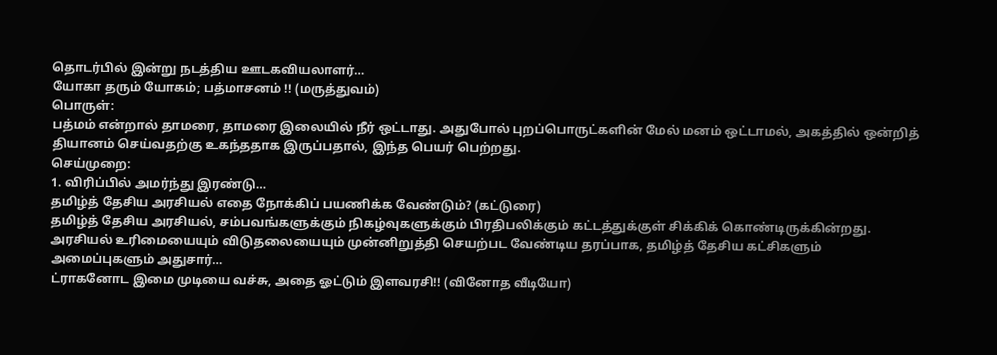தொடர்பில் இன்று நடத்திய ஊடகவியலாளர்…
யோகா தரும் யோகம்; பத்மாசனம் !! (மருத்துவம்)
பொருள்:
பத்மம் என்றால் தாமரை, தாமரை இலையில் நீர் ஒட்டாது. அதுபோல் புறப்பொருட்களின் மேல் மனம் ஒட்டாமல், அகத்தில் ஒன்றித் தியானம் செய்வதற்கு உகந்ததாக இருப்பதால், இந்த பெயர் பெற்றது.
செய்முறை:
1. விரிப்பில் அமர்ந்து இரண்டு…
தமிழ்த் தேசிய அரசியல் எதை நோக்கிப் பயணிக்க வேண்டும்? (கட்டுரை)
தமிழ்த் தேசிய அரசியல், சம்பவங்களுக்கும் நிகழ்வுகளுக்கும் பிரதிபலிக்கும் கட்டத்துக்குள் சிக்கிக் கொண்டிருக்கின்றது.
அரசியல் உரிமையையும் விடுதலையையும் முன்னிறுத்தி செயற்பட வேண்டிய தரப்பாக, தமிழ்த் தேசிய கட்சிகளும் அமைப்புகளும் அதுசார்…
ட்ராகனோட இமை முடியை வச்சு, அதை ஓட்டும் இளவரசி!! (வினோத வீடியோ)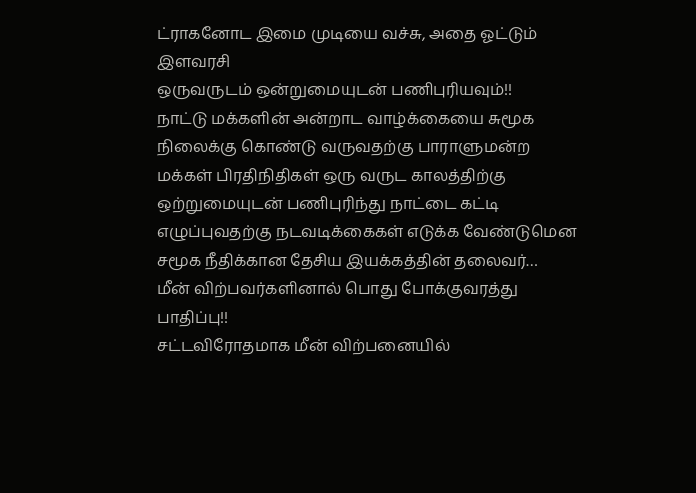ட்ராகனோட இமை முடியை வச்சு, அதை ஓட்டும் இளவரசி
ஒருவருடம் ஒன்றுமையுடன் பணிபுரியவும்!!
நாட்டு மக்களின் அன்றாட வாழ்க்கையை சுமூக நிலைக்கு கொண்டு வருவதற்கு பாராளுமன்ற மக்கள் பிரதிநிதிகள் ஒரு வருட காலத்திற்கு ஒற்றுமையுடன் பணிபுரிந்து நாட்டை கட்டி எழுப்புவதற்கு நடவடிக்கைகள் எடுக்க வேண்டுமென சமூக நீதிக்கான தேசிய இயக்கத்தின் தலைவர்…
மீன் விற்பவர்களினால் பொது போக்குவரத்து பாதிப்பு!!
சட்டவிரோதமாக மீன் விற்பனையில்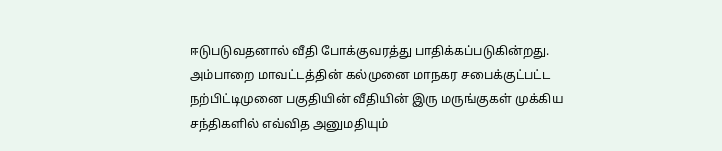ஈடுபடுவதனால் வீதி போக்குவரத்து பாதிக்கப்படுகின்றது.
அம்பாறை மாவட்டத்தின் கல்முனை மாநகர சபைக்குட்பட்ட நற்பிட்டிமுனை பகுதியின் வீதியின் இரு மருங்குகள் முக்கிய சந்திகளில் எவ்வித அனுமதியும்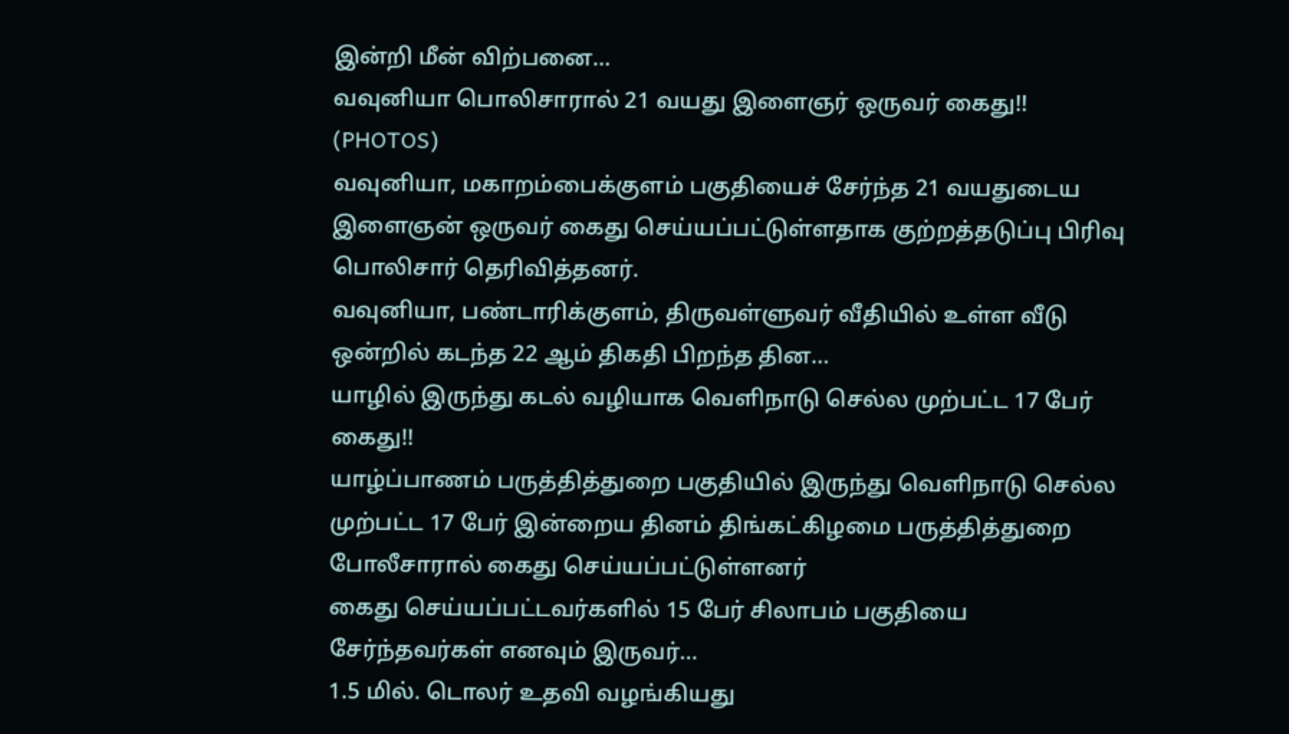இன்றி மீன் விற்பனை…
வவுனியா பொலிசாரால் 21 வயது இளைஞர் ஒருவர் கைது!! (PHOTOS)
வவுனியா, மகாறம்பைக்குளம் பகுதியைச் சேர்ந்த 21 வயதுடைய இளைஞன் ஒருவர் கைது செய்யப்பட்டுள்ளதாக குற்றத்தடுப்பு பிரிவு பொலிசார் தெரிவித்தனர்.
வவுனியா, பண்டாரிக்குளம், திருவள்ளுவர் வீதியில் உள்ள வீடு ஒன்றில் கடந்த 22 ஆம் திகதி பிறந்த தின…
யாழில் இருந்து கடல் வழியாக வெளிநாடு செல்ல முற்பட்ட 17 பேர் கைது!!
யாழ்ப்பாணம் பருத்தித்துறை பகுதியில் இருந்து வெளிநாடு செல்ல முற்பட்ட 17 பேர் இன்றைய தினம் திங்கட்கிழமை பருத்தித்துறை போலீசாரால் கைது செய்யப்பட்டுள்ளனர்
கைது செய்யப்பட்டவர்களில் 15 பேர் சிலாபம் பகுதியை சேர்ந்தவர்கள் எனவும் இருவர்…
1.5 மில். டொலர் உதவி வழங்கியது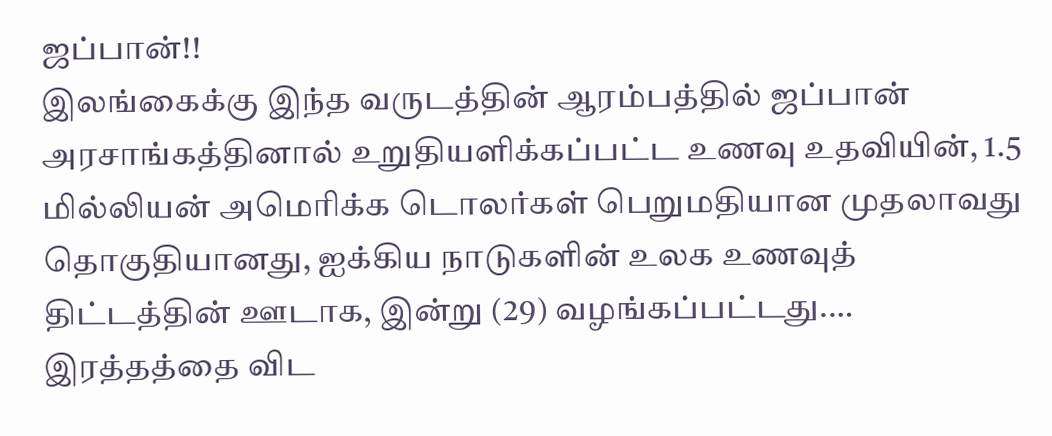ஜப்பான்!!
இலங்கைக்கு இந்த வருடத்தின் ஆரம்பத்தில் ஜப்பான் அரசாங்கத்தினால் உறுதியளிக்கப்பட்ட உணவு உதவியின், 1.5 மில்லியன் அமெரிக்க டொலர்கள் பெறுமதியான முதலாவது தொகுதியானது, ஐக்கிய நாடுகளின் உலக உணவுத் திட்டத்தின் ஊடாக, இன்று (29) வழங்கப்பட்டது.…
இரத்தத்தை விட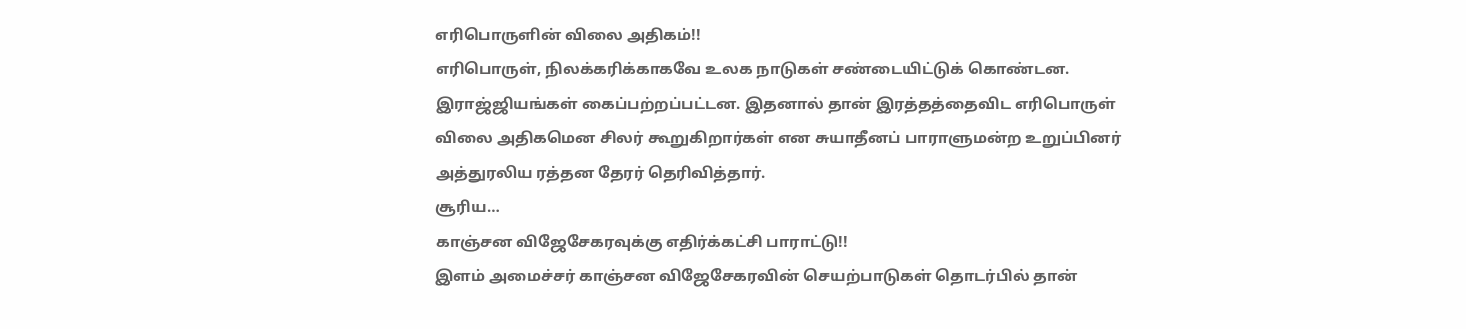எரிபொருளின் விலை அதிகம்!!
எரிபொருள், நிலக்கரிக்காகவே உலக நாடுகள் சண்டையிட்டுக் கொண்டன. இராஜ்ஜியங்கள் கைப்பற்றப்பட்டன. இதனால் தான் இரத்தத்தைவிட எரிபொருள் விலை அதிகமென சிலர் கூறுகிறார்கள் என சுயாதீனப் பாராளுமன்ற உறுப்பினர் அத்துரலிய ரத்தன தேரர் தெரிவித்தார்.
சூரிய…
காஞ்சன விஜேசேகரவுக்கு எதிர்க்கட்சி பாராட்டு!!
இளம் அமைச்சர் காஞ்சன விஜேசேகரவின் செயற்பாடுகள் தொடர்பில் தான்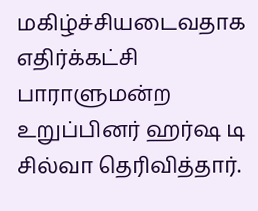மகிழ்ச்சியடைவதாக எதிர்க்கட்சி பாராளுமன்ற உறுப்பினர் ஹர்ஷ டி சில்வா தெரிவித்தார்.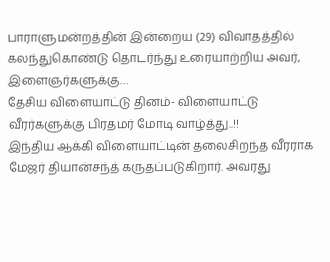பாராளுமன்றத்தின் இன்றைய (29) விவாதத்தில் கலந்துகொண்டு தொடர்ந்து உரையாற்றிய அவர், இளைஞர்களுக்கு…
தேசிய விளையாட்டு தினம்- விளையாட்டு வீரர்களுக்கு பிரதமர் மோடி வாழ்த்து..!!
இந்திய ஆக்கி விளையாட்டின் தலைசிறந்த வீரராக மேஜர் தியான்சந்த் கருதப்படுகிறார். அவரது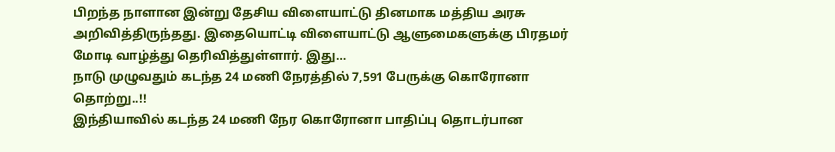பிறந்த நாளான இன்று தேசிய விளையாட்டு தினமாக மத்திய அரசு அறிவித்திருந்தது. இதையொட்டி விளையாட்டு ஆளுமைகளுக்கு பிரதமர் மோடி வாழ்த்து தெரிவித்துள்ளார். இது…
நாடு முழுவதும் கடந்த 24 மணி நேரத்தில் 7,591 பேருக்கு கொரோனா தொற்று..!!
இந்தியாவில் கடந்த 24 மணி நேர கொரோனா பாதிப்பு தொடர்பான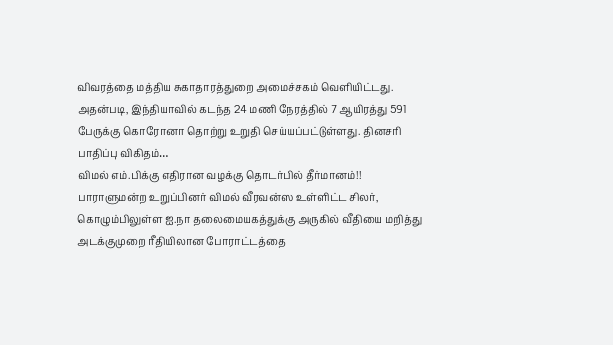விவரத்தை மத்திய சுகாதாரத்துறை அமைச்சகம் வெளியிட்டது. அதன்படி, இந்தியாவில் கடந்த 24 மணி நேரத்தில் 7 ஆயிரத்து 591 பேருக்கு கொரோனா தொற்று உறுதி செய்யப்பட்டுள்ளது. தினசரி பாதிப்பு விகிதம்…
விமல் எம்.பிக்கு எதிரான வழக்கு தொடர்பில் தீர்மானம்!!
பாராளுமன்ற உறுப்பினர் விமல் வீரவன்ஸ உள்ளிட்ட சிலர், கொழும்பிலுள்ள ஐ.நா தலைமையகத்துக்கு அருகில் வீதியை மறித்து அடக்குமுறை ரீதியிலான போராட்டத்தை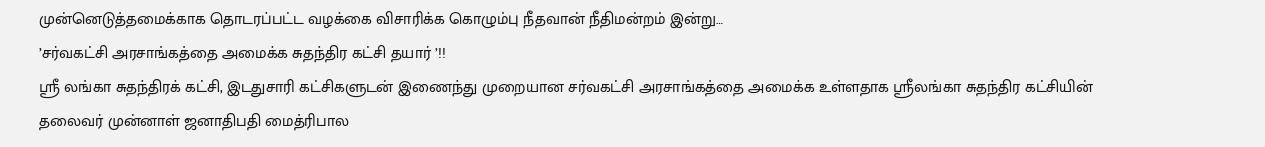முன்னெடுத்தமைக்காக தொடரப்பட்ட வழக்கை விசாரிக்க கொழும்பு நீதவான் நீதிமன்றம் இன்று…
’சர்வகட்சி அரசாங்கத்தை அமைக்க சுதந்திர கட்சி தயார் ’!!
ஸ்ரீ லங்கா சுதந்திரக் கட்சி, இடதுசாரி கட்சிகளுடன் இணைந்து முறையான சர்வகட்சி அரசாங்கத்தை அமைக்க உள்ளதாக ஸ்ரீலங்கா சுதந்திர கட்சியின் தலைவர் முன்னாள் ஜனாதிபதி மைத்ரிபால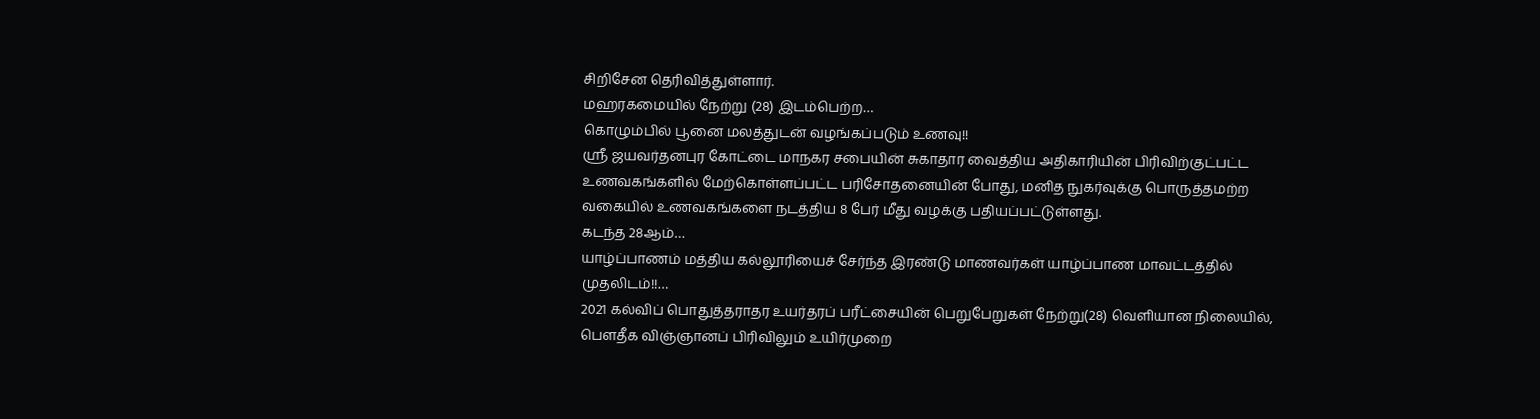சிறிசேன தெரிவித்துள்ளார்.
மஹரகமையில் நேற்று (28) இடம்பெற்ற…
கொழும்பில் பூனை மலத்துடன் வழங்கப்படும் உணவு!!
ஸ்ரீ ஜயவர்தனபுர கோட்டை மாநகர சபையின் சுகாதார வைத்திய அதிகாரியின் பிரிவிற்குட்பட்ட உணவகங்களில் மேற்கொள்ளப்பட்ட பரிசோதனையின் போது, மனித நுகர்வுக்கு பொருத்தமற்ற வகையில் உணவகங்களை நடத்திய 8 பேர் மீது வழக்கு பதியப்பட்டுள்ளது.
கடந்த 28ஆம்…
யாழ்ப்பாணம் மத்திய கல்லூரியைச் சேர்ந்த இரண்டு மாணவர்கள் யாழ்ப்பாண மாவட்டத்தில் முதலிடம்!!…
2021 கல்விப் பொதுத்தராதர உயர்தரப் பரீட்சையின் பெறுபேறுகள் நேற்று(28) வெளியான நிலையில், பௌதீக விஞ்ஞானப் பிரிவிலும் உயிர்முறை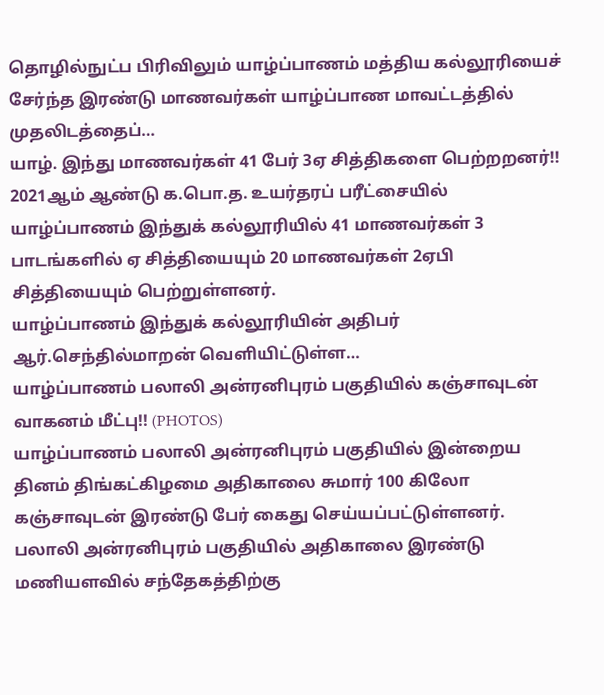தொழில்நுட்ப பிரிவிலும் யாழ்ப்பாணம் மத்திய கல்லூரியைச் சேர்ந்த இரண்டு மாணவர்கள் யாழ்ப்பாண மாவட்டத்தில் முதலிடத்தைப்…
யாழ். இந்து மாணவர்கள் 41 பேர் 3ஏ சித்திகளை பெற்றறனர்!!
2021ஆம் ஆண்டு க.பொ.த. உயர்தரப் பரீட்சையில் யாழ்ப்பாணம் இந்துக் கல்லூரியில் 41 மாணவர்கள் 3 பாடங்களில் ஏ சித்தியையும் 20 மாணவர்கள் 2ஏபி சித்தியையும் பெற்றுள்ளனர்.
யாழ்ப்பாணம் இந்துக் கல்லூரியின் அதிபர் ஆர்.செந்தில்மாறன் வெளியிட்டுள்ள…
யாழ்ப்பாணம் பலாலி அன்ரனிபுரம் பகுதியில் கஞ்சாவுடன் வாகனம் மீட்பு!! (PHOTOS)
யாழ்ப்பாணம் பலாலி அன்ரனிபுரம் பகுதியில் இன்றைய தினம் திங்கட்கிழமை அதிகாலை சுமார் 100 கிலோ கஞ்சாவுடன் இரண்டு பேர் கைது செய்யப்பட்டுள்ளனர்.
பலாலி அன்ரனிபுரம் பகுதியில் அதிகாலை இரண்டு மணியளவில் சந்தேகத்திற்கு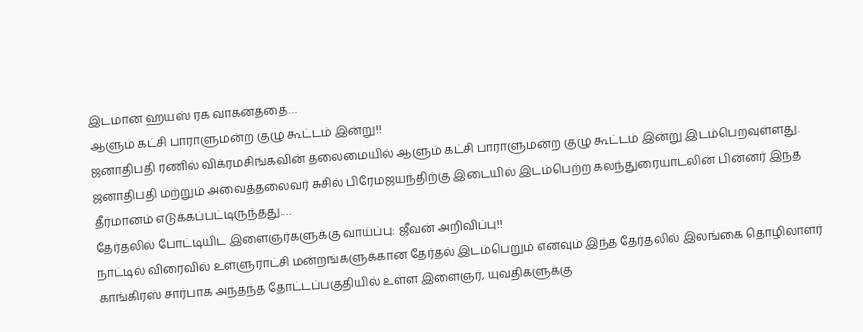இடமான ஹயஸ் ரக வாகனத்தை…
ஆளும் கட்சி பாராளுமன்ற குழு கூட்டம் இன்று!!
ஜனாதிபதி ரணில் விக்ரமசிங்கவின் தலைமையில் ஆளும் கட்சி பாராளுமன்ற குழு கூட்டம் இன்று இடம்பெறவுள்ளது.
ஜனாதிபதி மற்றும் அவைத்தலைவர் சுசில் பிரேமஜயந்திற்கு இடையில் இடம்பெற்ற கலந்துரையாடலின் பின்னர் இந்த தீர்மானம் எடுக்கப்பட்டிருந்தது.…
தேர்தலில் போட்டியிட இளைஞர்களுக்கு வாய்ப்பு: ஜீவன் அறிவிப்பு!!
நாட்டில் விரைவில் உள்ளுராட்சி மன்றங்களுக்கான தேர்தல் இடம்பெறும் எனவும் இந்த தேர்தலில் இலங்கை தொழிலாளர் காங்கிரஸ் சார்பாக அந்தந்த தோட்டப்பகுதியில் உள்ள இளைஞர், யுவதிகளுக்கு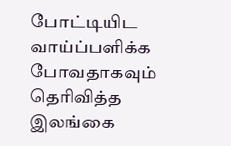போட்டியிட வாய்ப்பளிக்க போவதாகவும் தெரிவித்த இலங்கை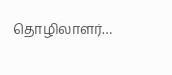தொழிலாளர்…